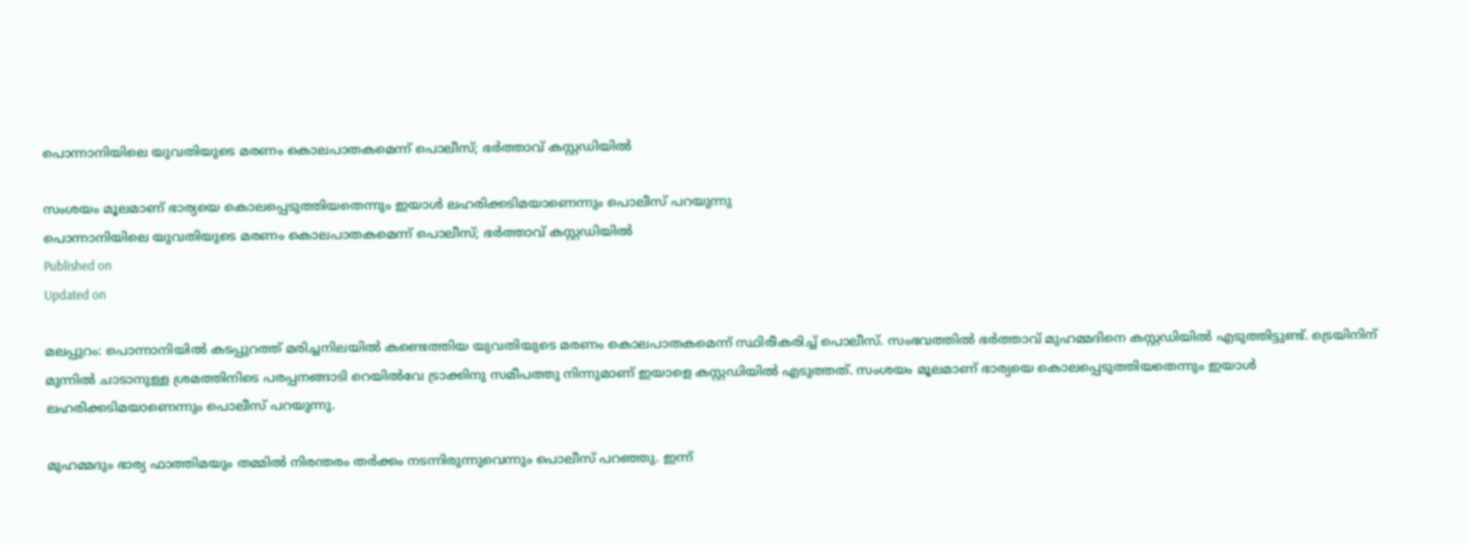പൊന്നാനിയിലെ യുവതിയുടെ മരണം കൊലപാതകമെന്ന് പൊലീസ്; ഭർത്താവ് കസ്റ്റഡിയിൽ

സംശയം മൂലമാണ് ഭാര്യയെ കൊലപ്പെടുത്തിയതെന്നും ഇയാള്‍ ലഹരിക്കടിമയാണെന്നും പൊലീസ് പറയുന്നു
പൊന്നാനിയിലെ യുവതിയുടെ മരണം കൊലപാതകമെന്ന് പൊലീസ്; ഭർത്താവ് കസ്റ്റഡിയിൽ
Published on
Updated on

മലപ്പുറം: പൊന്നാനിയിൽ കടപ്പുറത്ത് മരിച്ചനിലയിൽ കണ്ടെത്തിയ യുവതിയുടെ മരണം കൊലപാതകമെന്ന് സ്ഥിരീകരിച്ച് പൊലീസ്. സംഭവത്തിൽ ഭർത്താവ് മുഹമ്മദിനെ കസ്റ്റഡിയിൽ എടുത്തിട്ടുണ്ട്. ട്രെയിനിന് മുന്നിൽ ചാടാനുള്ള ശ്രമത്തിനിടെ പരപ്പനങ്ങാടി റെയിൽവേ ട്രാക്കിനു സമീപത്തു നിന്നുമാണ് ഇയാളെ കസ്റ്റഡിയിൽ എടുത്തത്. സംശയം മൂലമാണ് ഭാര്യയെ കൊലപ്പെടുത്തിയതെന്നും ഇയാള്‍ ലഹരിക്കടിമയാണെന്നും പൊലീസ് പറയുന്നു.

മുഹമ്മദും ഭാര്യ ഫാത്തിമയും തമ്മില്‍ നിരന്തരം തര്‍ക്കം നടന്നിരുന്നുവെന്നും പൊലീസ് പറഞ്ഞു. ഇന്ന്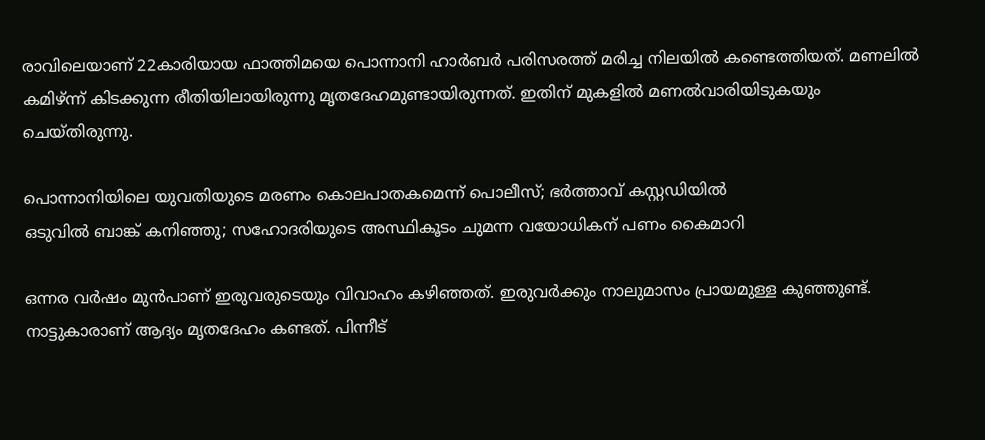രാവിലെയാണ് 22കാരിയായ ഫാത്തിമയെ പൊന്നാനി ഹാര്‍ബര്‍ പരിസരത്ത് മരിച്ച നിലയില്‍ കണ്ടെത്തിയത്. മണലില്‍ കമിഴ്ന്ന് കിടക്കുന്ന രീതിയിലായിരുന്നു മൃതദേഹമുണ്ടായിരുന്നത്. ഇതിന് മുകളില്‍ മണല്‍വാരിയിടുകയും ചെയ്തിരുന്നു.

പൊന്നാനിയിലെ യുവതിയുടെ മരണം കൊലപാതകമെന്ന് പൊലീസ്; ഭർത്താവ് കസ്റ്റഡിയിൽ
ഒടുവില്‍ ബാങ്ക് കനിഞ്ഞു; സഹോദരിയുടെ അസ്ഥികൂടം ചുമന്ന വയോധികന് പണം കൈമാറി

ഒന്നര വര്‍ഷം മുന്‍പാണ് ഇരുവരുടെയും വിവാഹം കഴിഞ്ഞത്. ഇരുവര്‍ക്കും നാലുമാസം പ്രായമുള്ള കുഞ്ഞുണ്ട്. നാട്ടുകാരാണ് ആദ്യം മൃതദേഹം കണ്ടത്. പിന്നീട്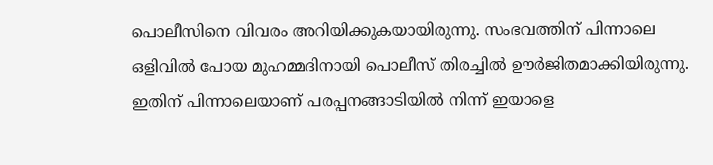പൊലീസിനെ വിവരം അറിയിക്കുകയായിരുന്നു. സംഭവത്തിന് പിന്നാലെ ഒളിവില്‍ പോയ മുഹമ്മദിനായി പൊലീസ് തിരച്ചില്‍ ഊര്‍ജിതമാക്കിയിരുന്നു. ഇതിന് പിന്നാലെയാണ് പരപ്പനങ്ങാടിയില്‍ നിന്ന് ഇയാളെ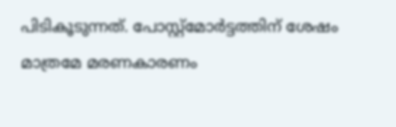പിടികൂടുന്നത്. പോസ്റ്റ്‍മോര്‍ട്ടത്തിന് ശേഷം മാത്രമേ മരണകാരണം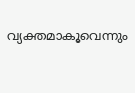വ്യക്തമാകൂവെന്നും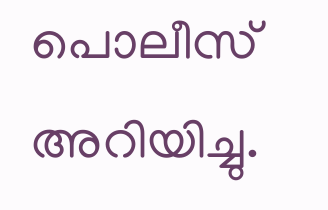പൊലീസ് അറിയിച്ചു.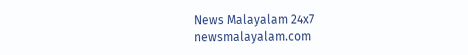News Malayalam 24x7
newsmalayalam.com